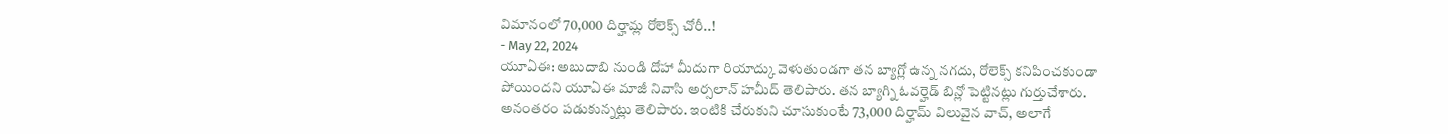విమానంలో 70,000 దిర్హామ్ల రోలెక్స్ చోరీ..!
- May 22, 2024
యూఏఈ: అబుదాబి నుండి దోహా మీదుగా రియాద్కు వెళుతుండగా తన బ్యాగ్లో ఉన్న నగదు, రోలెక్స్ కనిపించకుండా పోయిందని యూఏఈ మాజీ నివాసి అర్సలాన్ హమీద్ తెలిపారు. తన బ్యాగ్ని ఓవర్హెడ్ బిన్లో పెట్టినట్లు గుర్తుచేశారు. అనంతరం పడుకున్నట్లు తెలిపారు. ఇంటికి చేరుకుని చూసుకుంటే 73,000 దిర్హామ్ విలువైన వాచ్, అలాగే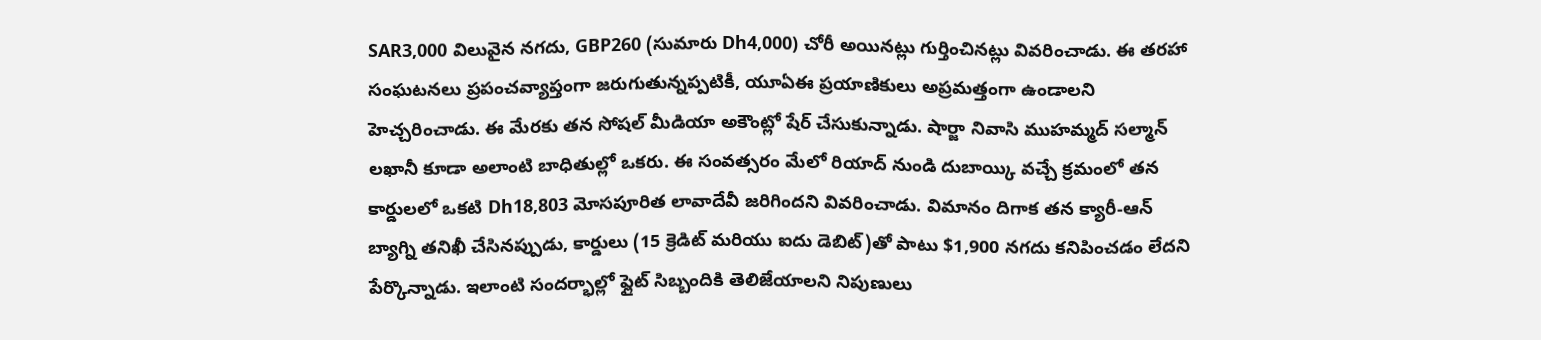SAR3,000 విలువైన నగదు, GBP260 (సుమారు Dh4,000) చోరీ అయినట్లు గుర్తించినట్లు వివరించాడు. ఈ తరహా సంఘటనలు ప్రపంచవ్యాప్తంగా జరుగుతున్నప్పటికీ, యూఏఈ ప్రయాణికులు అప్రమత్తంగా ఉండాలని హెచ్చరించాడు. ఈ మేరకు తన సోషల్ మీడియా అకౌంట్లో షేర్ చేసుకున్నాడు. షార్జా నివాసి ముహమ్మద్ సల్మాన్ లఖానీ కూడా అలాంటి బాధితుల్లో ఒకరు. ఈ సంవత్సరం మేలో రియాద్ నుండి దుబాయ్కి వచ్చే క్రమంలో తన కార్డులలో ఒకటి Dh18,803 మోసపూరిత లావాదేవీ జరిగిందని వివరించాడు. విమానం దిగాక తన క్యారీ-ఆన్ బ్యాగ్ని తనిఖీ చేసినప్పుడు, కార్డులు (15 క్రెడిట్ మరియు ఐదు డెబిట్)తో పాటు $1,900 నగదు కనిపించడం లేదని పేర్కొన్నాడు. ఇలాంటి సందర్భాల్లో ఫ్లైట్ సిబ్బందికి తెలిజేయాలని నిపుణులు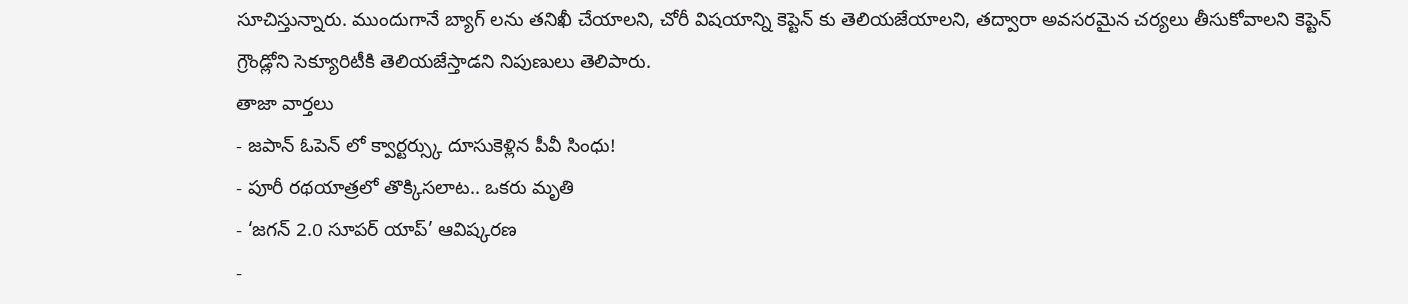సూచిస్తున్నారు. ముందుగానే బ్యాగ్ లను తనిఖీ చేయాలని, చోరీ విషయాన్ని కెప్టెన్ కు తెలియజేయాలని, తద్వారా అవసరమైన చర్యలు తీసుకోవాలని కెప్టెన్ గ్రౌండ్లోని సెక్యూరిటీకి తెలియజేస్తాడని నిపుణులు తెలిపారు.
తాజా వార్తలు
- జపాన్ ఓపెన్ లో క్వార్టర్స్కు దూసుకెళ్లిన పీవీ సింధు!
- పూరీ రథయాత్రలో తొక్కిసలాట.. ఒకరు మృతి
- ‘జగన్ 2.0 సూపర్ యాప్’ ఆవిష్కరణ
-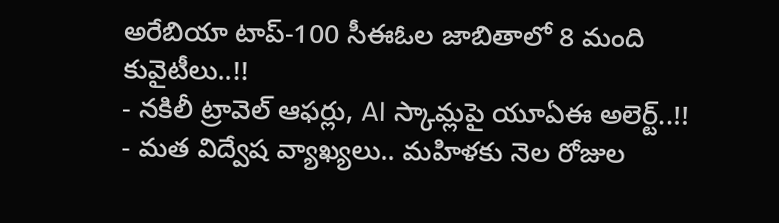అరేబియా టాప్-100 సీఈఓల జాబితాలో 8 మంది కువైటీలు..!!
- నకిలీ ట్రావెల్ ఆఫర్లు, AI స్కామ్లపై యూఏఈ అలెర్ట్..!!
- మత విద్వేష వ్యాఖ్యలు.. మహిళకు నెల రోజుల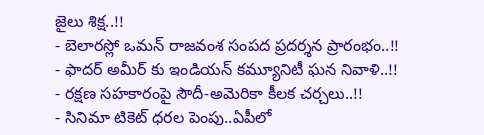జైలు శిక్ష..!!
- బెలారస్లో ఒమన్ రాజవంశ సంపద ప్రదర్శన ప్రారంభం..!!
- ఫాదర్ అమీర్ కు ఇండియన్ కమ్యూనిటీ ఘన నివాళి..!!
- రక్షణ సహకారంపై సౌదీ-అమెరికా కీలక చర్చలు..!!
- సినిమా టికెట్ ధరల పెంపు..ఏపీలో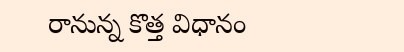రానున్న కొత్త విధానం